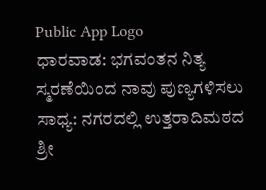Public App Logo
ಧಾರವಾಡ: ಭಗವಂತನ ನಿತ್ಯ ಸ್ಮರಣೆಯಿಂದ ನಾವು ಪುಣ್ಯಗಳಿಸಲು ಸಾಧ್ಯ: ನಗರದಲ್ಲಿ ಉತ್ತರಾದಿಮಠದ ಶ್ರೀ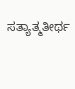ಸತ್ಯಾತ್ಮತೀರ್ಥ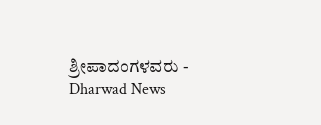ಶ್ರೀಪಾದಂಗಳವರು - Dharwad News